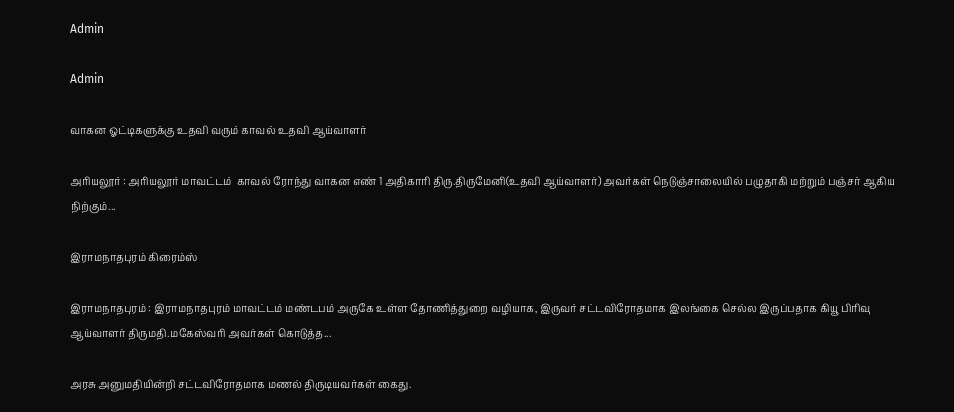Admin

Admin

வாகன ஓட்டிகளுக்கு உதவி வரும் காவல் உதவி ஆய்வாளர்

அரியலூர் : அரியலூர் மாவட்டம் ‌ காவல் ரோந்து வாகன எண் 1 அதிகாரி திரு.திருமேனி(உதவி ஆய்வாளர்) அவர்கள் நெடுஞ்சாலையில் பழுதாகி மற்றும் பஞ்சர் ஆகிய நிற்கும்...

இராமநாதபுரம் கிரைம்ஸ்

இராமநாதபுரம் : இராமநாதபுரம் மாவட்டம் மண்டபம் அருகே உள்ள தோணித்துறை வழியாக, இருவர் சட்டவிரோதமாக இலங்கை செல்ல இருப்பதாக கியூ பிரிவு ஆய்வாளர் திருமதி.மகேஸ்வரி அவர்கள் கொடுத்த...

அரசு அனுமதியின்றி சட்டவிரோதமாக மணல் திருடியவர்கள் கைது.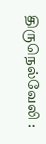திருநெல்வேலி :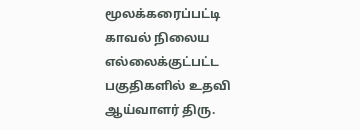மூலக்கரைப்பட்டி காவல் நிலைய எல்லைக்குட்பட்ட பகுதிகளில் உதவி ஆய்வாளர் திரு.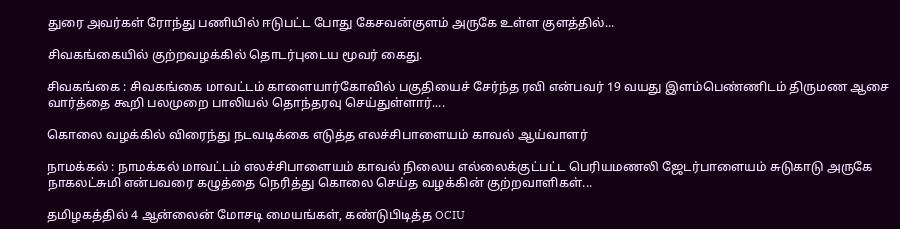துரை அவர்கள் ரோந்து பணியில் ஈடுபட்ட போது கேசவன்குளம் அருகே உள்ள குளத்தில்...

சிவகங்கையில் குற்றவழக்கில் தொடர்புடைய மூவர் கைது.

சிவகங்கை : சிவகங்கை மாவட்டம் காளையார்கோவில் பகுதியைச் சேர்ந்த ரவி என்பவர் 19 வயது இளம்பெண்ணிடம் திருமண ஆசை வார்த்தை கூறி பலமுறை பாலியல் தொந்தரவு செய்துள்ளார்....

கொலை வழக்கில் விரைந்து நடவடிக்கை எடுத்த எலச்சிபாளையம் காவல் ‌ஆய்வாளர்

நாமக்கல் : நாமக்கல் மாவட்டம் எலச்சிபாளையம் காவல் நிலைய எல்லைக்குட்பட்ட பெரியமணலி ஜேடர்பாளையம் சுடுகாடு அருகே நாகலட்சுமி என்பவரை கழுத்தை நெரித்து கொலை செய்த வழக்கின் குற்றவாளிகள்...

தமிழகத்தில் 4 ஆன்லைன் மோசடி மையங்கள், கண்டுபிடித்த OCIU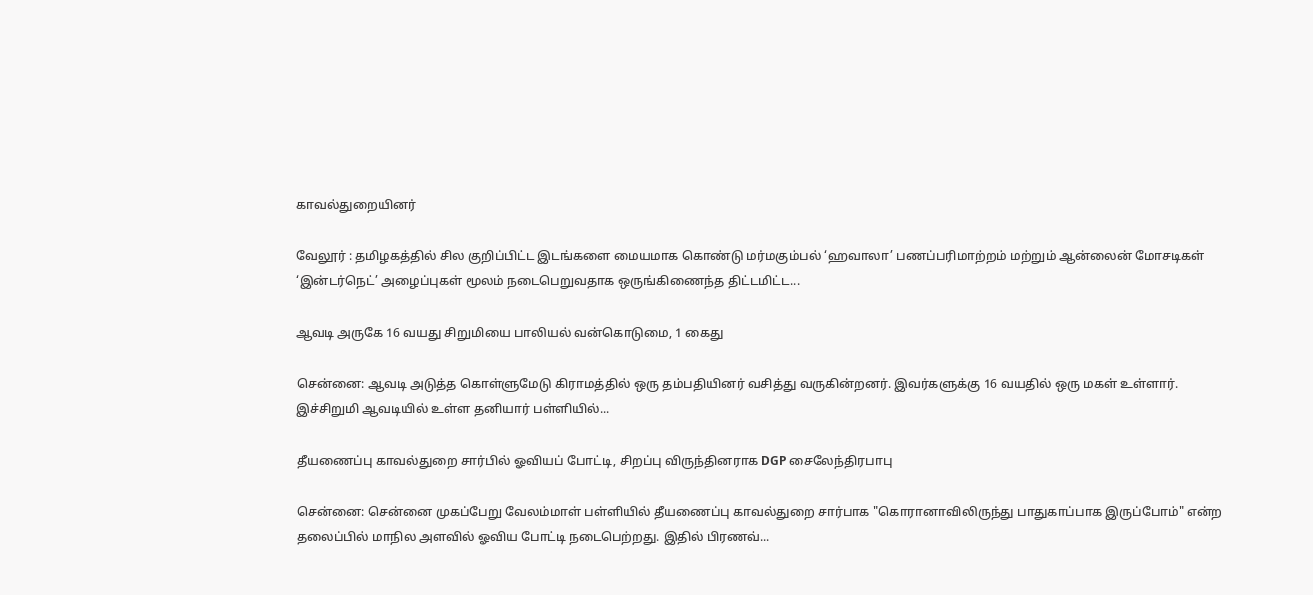காவல்துறையினர்

வேலூர் : தமிழகத்தில் சில குறிப்பிட்ட இடங்களை மையமாக கொண்டு மர்மகும்பல் ‘ஹவாலா’ பணப்பரிமாற்றம் மற்றும் ஆன்லைன் மோசடிகள் ‘இன்டர்நெட்’ அழைப்புகள் மூலம் நடைபெறுவதாக ஒருங்கிணைந்த திட்டமிட்ட...

ஆவடி அருகே 16 வயது சிறுமியை பாலியல் வன்கொடுமை, 1 கைது

சென்னை: ஆவடி அடுத்த கொள்ளுமேடு கிராமத்தில் ஒரு தம்பதியினர் வசித்து வருகின்றனர். இவர்களுக்கு 16 வயதில் ஒரு மகள் உள்ளார். இச்சிறுமி ஆவடியில் உள்ள தனியார் பள்ளியில்...

தீயணைப்பு காவல்துறை சார்பில் ஓவியப் போட்டி, சிறப்பு விருந்தினராக DGP சைலேந்திரபாபு

சென்னை: சென்னை முகப்பேறு வேலம்மாள் பள்ளியில் தீயணைப்பு காவல்துறை சார்பாக "கொரானாவிலிருந்து பாதுகாப்பாக இருப்போம்" என்ற தலைப்பில் மாநில அளவில் ஓவிய போட்டி நடைபெற்றது. இதில் பிரணவ்...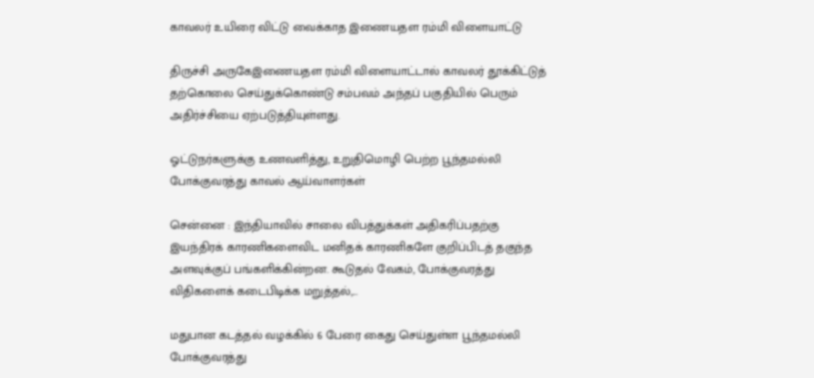காவலர் உயிரை விட்டு வைக்காத இணையதள ரம்மி விளையாட்டு

திருச்சி அருகேஇணையதள ரம்மி விளையாட்டால் காவலர் தூக்கிட்டுத் தற்கொலை செய்துக்கொண்டு சம்பவம் அந்தப் பகுதியில் பெரும் அதிர்ச்சியை ஏற்படுத்தியுள்ளது.

ஓட்டுநர்களுக்கு உணவளித்து, உறுதிமொழி பெற்ற பூந்தமல்லி போக்குவரத்து காவல் ஆய்வாளர்கள்

சென்னை : இந்தியாவில் சாலை விபத்துக்கள் அதிகரிப்பதற்கு இயந்திரக் காரணிகளைவிட மனிதக் காரணிகளே குறிப்பிடத் தகுந்த அளவுக்குப் பங்களிக்கின்றன. கூடுதல் வேகம், போக்குவரத்து விதிகளைக் கடைபிடிக்க மறுத்தல்,...

மதுபான கடத்தல் வழக்கில் 6 பேரை கைது செய்துள்ள பூந்தமல்லி போக்குவரத்து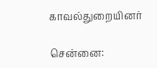காவல்துறையினர்

சென்னை: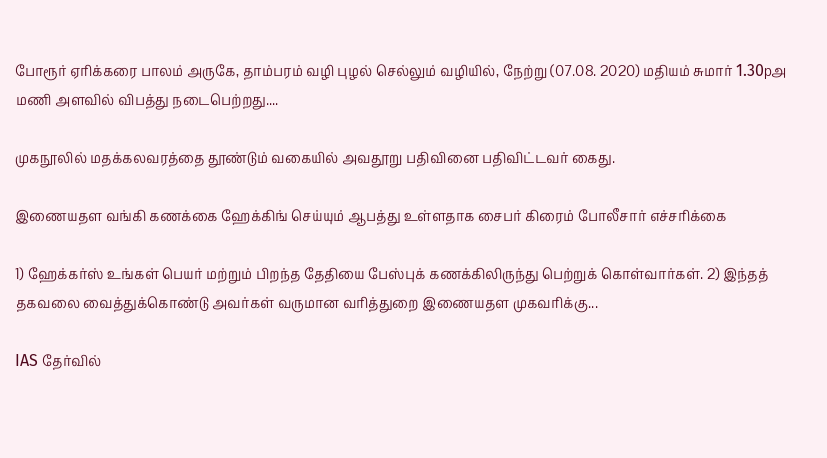போரூர் ஏரிக்கரை பாலம் அருகே, தாம்பரம் வழி புழல் செல்லும் வழியில், நேற்று (07.08. 2020) மதியம் சுமார் 1.30pஅ மணி அளவில் விபத்து நடைபெற்றது....

முகநூலில் மதக்கலவரத்தை தூண்டும் வகையில் அவதூறு பதிவினை பதிவிட்டவர் கைது.

இணையதள வங்கி கணக்கை ஹேக்கிங் செய்யும் ஆபத்து உள்ளதாக சைபர் கிரைம் போலீசார் எச்சரிக்கை

1) ஹேக்கர்ஸ் உங்கள் பெயர் மற்றும் பிறந்த தேதியை பேஸ்புக் கணக்கிலிருந்து பெற்றுக் கொள்வார்கள். 2) இந்தத் தகவலை வைத்துக்கொண்டு அவர்கள் வருமான வரித்துறை இணையதள முகவரிக்கு...

IAS தேர்வில்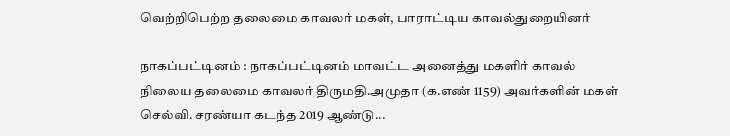வெற்றிபெற்ற தலைமை காவலர் மகள், பாராட்டிய காவல்துறையினர்

நாகப்பட்டினம் : நாகப்பட்டினம் மாவட்ட அனைத்து மகளிர் காவல் நிலைய தலைமை காவலர் திருமதி.அமுதா (க.எண் 1159) அவர்களின் மகள் செல்வி. சரண்யா கடந்த 2019 ஆண்டு...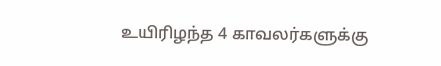உயிரிழந்த 4 காவலர்களுக்கு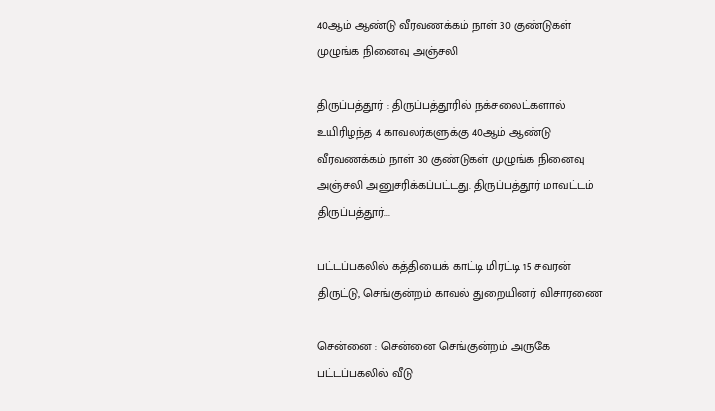40ஆம் ஆண்டு வீரவணக்கம் நாள் 30 குண்டுகள் முழுங்க நினைவு அஞ்சலி

திருப்பத்தூர் : திருப்பத்தூரில் நக்சலைட்களால் உயிரிழந்த 4 காவலர்களுக்கு 40ஆம் ஆண்டு வீரவணக்கம் நாள் 30 குண்டுகள் முழுங்க நினைவு அஞ்சலி அனுசரிக்கப்பட்டது. திருப்பத்தூர் மாவட்டம் திருப்பத்தூர்...

பட்டப்பகலில் கத்தியைக் காட்டி மிரட்டி 15 சவரன் திருட்டு, செங்குன்றம் காவல் துறையினர் விசாரணை

சென்னை : சென்னை செங்குன்றம் அருகே பட்டப்பகலில் வீடு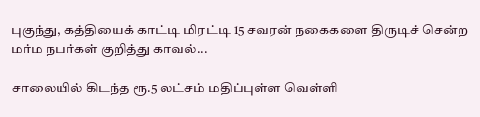புகுந்து, கத்தியைக் காட்டி மிரட்டி 15 சவரன் நகைகளை திருடிச் சென்ற மர்ம நபர்கள் குறித்து காவல்...

சாலையில் கிடந்த ரூ.5 லட்சம் மதிப்புள்ள வெள்ளி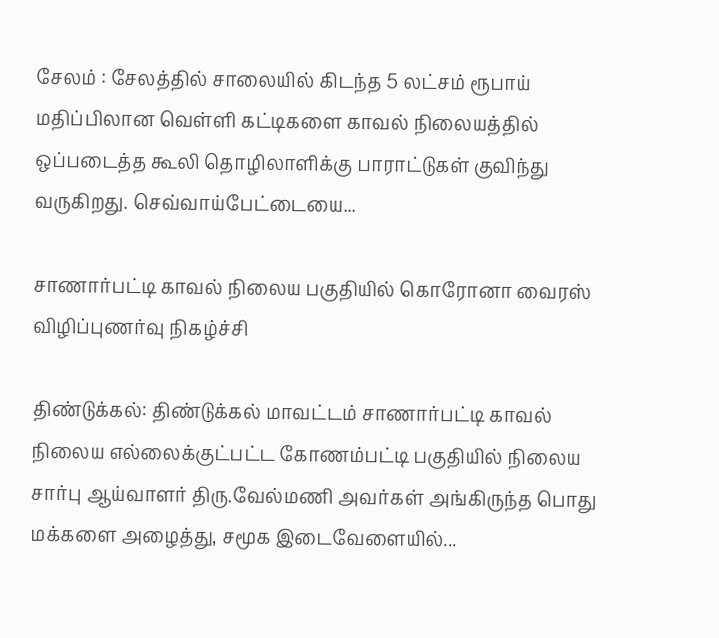சேலம் : சேலத்தில் சாலையில் கிடந்த 5 லட்சம் ரூபாய் மதிப்பிலான வெள்ளி கட்டிகளை காவல் நிலையத்தில் ஒப்படைத்த கூலி தொழிலாளிக்கு பாராட்டுகள் குவிந்து வருகிறது. செவ்வாய்பேட்டையை...

சாணார்பட்டி காவல் நிலைய பகுதியில் கொரோனா வைரஸ் விழிப்புணர்வு நிகழ்ச்சி

திண்டுக்கல்: திண்டுக்கல் மாவட்டம் சாணார்பட்டி காவல் நிலைய எல்லைக்குட்பட்ட கோணம்பட்டி பகுதியில் நிலைய சார்பு ஆய்வாளர் திரு.வேல்மணி அவர்கள் அங்கிருந்த பொது மக்களை அழைத்து, சமூக இடைவேளையில்...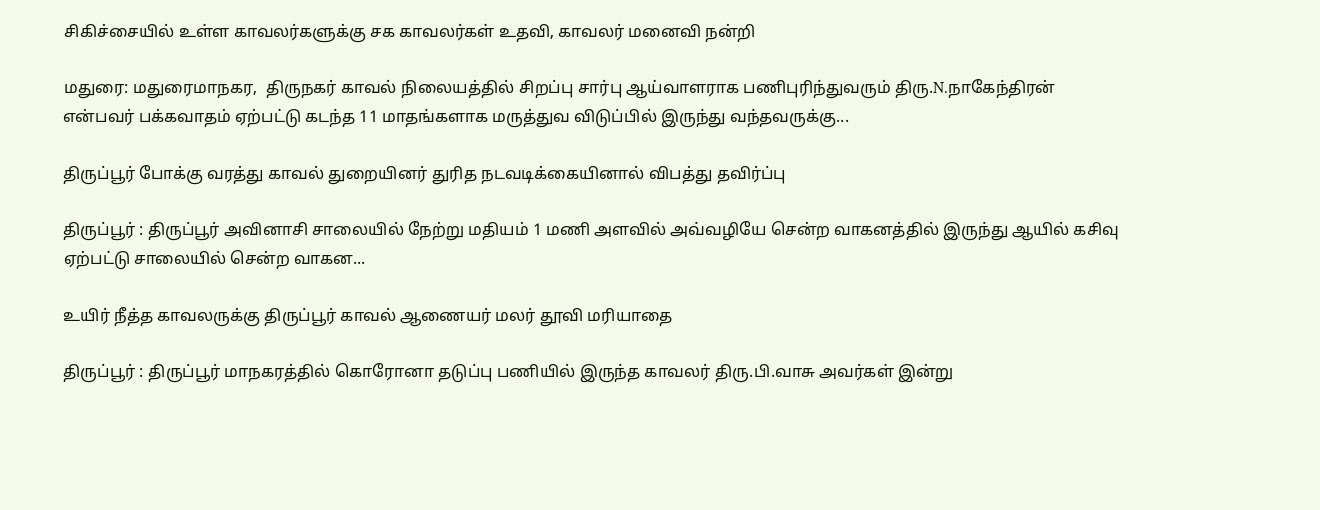சிகிச்சையில் உள்ள காவலர்களுக்கு சக காவலர்கள் உதவி, காவலர் மனைவி நன்றி

மதுரை: மதுரைமாநகர,  திருநகர் காவல் நிலையத்தில் சிறப்பு சார்பு ஆய்வாளராக பணிபுரிந்துவரும் திரு.N.நாகேந்திரன் என்பவர் பக்கவாதம் ஏற்பட்டு கடந்த 11 மாதங்களாக மருத்துவ விடுப்பில் இருந்து வந்தவருக்கு...

திருப்பூர் போக்கு வரத்து காவல் துறையினர் துரித நடவடிக்கையினால் விபத்து தவிர்ப்பு

திருப்பூர் : திருப்பூர் அவினாசி சாலையில் நேற்று மதியம் 1 மணி அளவில் அவ்வழியே சென்ற வாகனத்தில் இருந்து ஆயில் கசிவு ஏற்பட்டு சாலையில் சென்ற வாகன...

உயிர் நீத்த காவலருக்கு திருப்பூர் காவல் ஆணையர் மலர் தூவி மரியாதை

திருப்பூர் : திருப்பூர் மாநகரத்தில் கொரோனா தடுப்பு பணியில் இருந்த காவலர் திரு.பி.வாசு அவர்கள் இன்று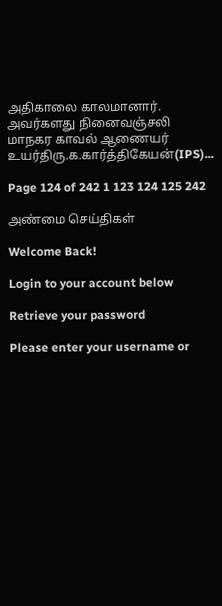அதிகாலை காலமானார். அவர்களது நினைவஞ்சலி மாநகர காவல் ஆணையர் உயர்திரு.க.கார்த்திகேயன்(IPS)...

Page 124 of 242 1 123 124 125 242

அண்மை செய்திகள்

Welcome Back!

Login to your account below

Retrieve your password

Please enter your username or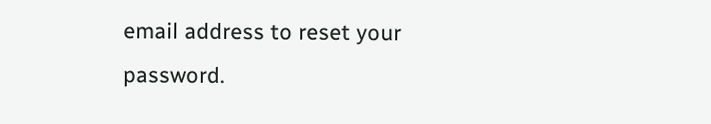email address to reset your password.